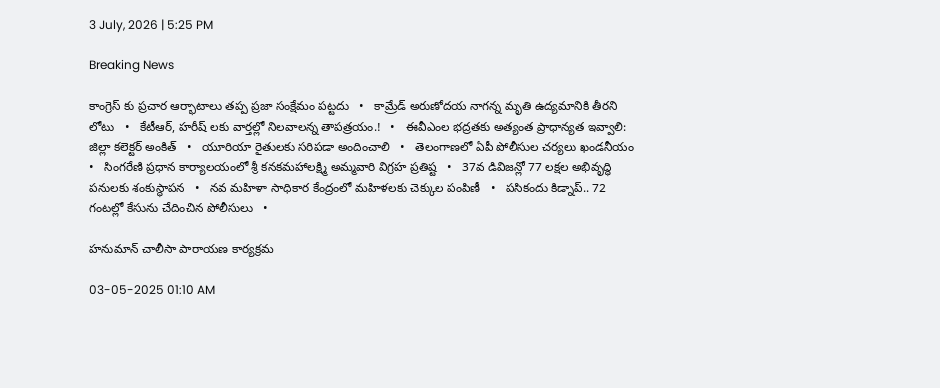3 July, 2026 | 5:25 PM

Breaking News

కాంగ్రెస్ కు ప్రచార ఆర్భాటాలు తప్ప ప్రజా సంక్షేమం పట్టదు   •   కామ్రేడ్ అరుణోదయ నాగన్న మృతి ఉద్యమానికి తీరని లోటు   •   కేటీఆర్, హరీష్ లకు వార్తల్లో నిలవాలన్న తాపత్రయం.!   •   ఈవీఎంల భద్రతకు అత్యంత ప్రాధాన్యత ఇవ్వాలి: జిల్లా కలెక్టర్ అంకిత్   •   యూరియా రైతులకు సరిపడా అందించాలి   •   తెలంగాణలో ఏపీ పోలీసుల చర్యలు ఖండనీయం   •   సింగరేణి ప్రధాన కార్యాలయంలో శ్రీ కనకమహాలక్ష్మి అమ్మవారి విగ్రహ ప్రతిష్ట   •   37వ డివిజన్లో 77 లక్షల అభివృద్ధి పనులకు శంకుస్థాపన   •   నవ మహిళా సాధికార కేంద్రంలో మహిళలకు చెక్కుల పంపిణీ   •   పసికందు కిడ్నాప్.. 72 గంటల్లో కేసును చేదించిన పోలీసులు   •

హనుమాన్ చాలీసా పారాయణ కార్యక్రమ

03-05-2025 01:10 AM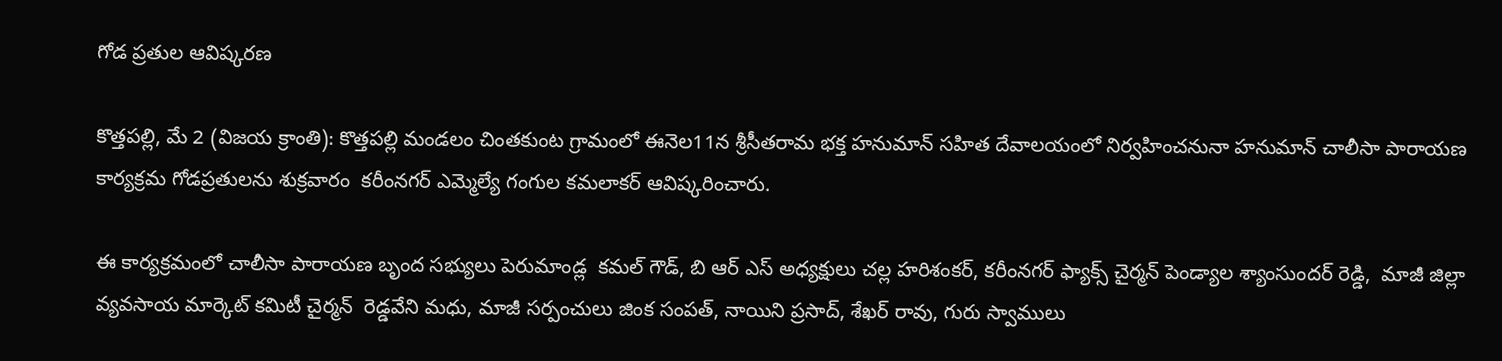గోడ ప్రతుల ఆవిష్కరణ

కొత్తపల్లి, మే 2 (విజయ క్రాంతి): కొత్తపల్లి మండలం చింతకుంట గ్రామంలో ఈనెల11న శ్రీసీతరామ భక్త హనుమాన్ సహిత దేవాలయంలో నిర్వహించనునా హనుమాన్ చాలీసా పారాయణ కార్యక్రమ గోడప్రతులను శుక్రవారం  కరీంనగర్ ఎమ్మెల్యే గంగుల కమలాకర్ ఆవిష్కరించారు.

ఈ కార్యక్రమంలో చాలీసా పారాయణ బృంద సభ్యులు పెరుమాండ్ల  కమల్ గౌడ్, బి ఆర్ ఎస్ అధ్యక్షులు చల్ల హరిశంకర్, కరీంనగర్ ఫ్యాక్స్ చైర్మన్ పెండ్యాల శ్యాంసుందర్ రెడ్డి,  మాజీ జిల్లా వ్యవసాయ మార్కెట్ కమిటీ చైర్మన్  రెడ్డవేని మధు, మాజీ సర్పంచులు జింక సంపత్, నాయిని ప్రసాద్, శేఖర్ రావు, గురు స్వాములు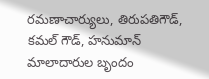రమణాచార్యులు, తిరుపతిగౌడ్, కమల్ గౌడ్, హనుమాన్ మాలాదారుల బృందం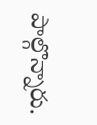పాల్గొన్నారు.